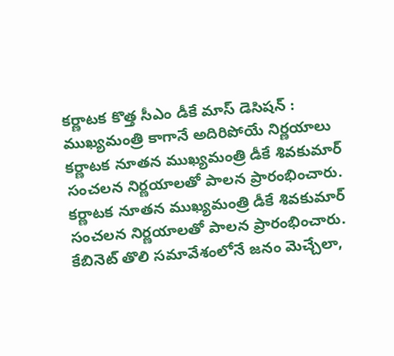కర్ణాటక కొత్త సీఎం డీకే మాస్ డెసిషన్ : ముఖ్యమంత్రి కాగానే అదిరిపోయే నిర్ణయాలు
కర్ణాటక నూతన ముఖ్యమంత్రి డీకే శివకుమార్ సంచలన నిర్ణయాలతో పాలన ప్రారంభించారు.
కర్ణాటక నూతన ముఖ్యమంత్రి డీకే శివకుమార్ సంచలన నిర్ణయాలతో పాలన ప్రారంభించారు. కేబినెట్ తొలి సమావేశంలోనే జనం మెచ్చేలా,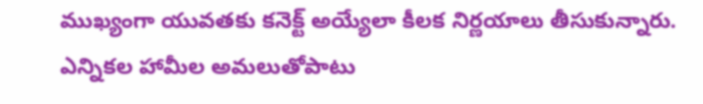ముఖ్యంగా యువతకు కనెక్ట్ అయ్యేలా కీలక నిర్ణయాలు తీసుకున్నారు. ఎన్నికల హామీల అమలుతోపాటు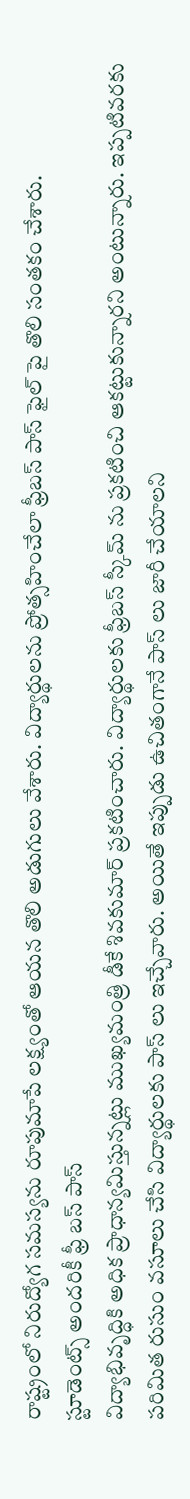రాష్ట్రంలో నిరుద్యోగ సమస్యను రూపుమాపే లక్ష్యంతో ఆయన తొలి అడుగులు వేశారు. విద్యార్థులను ప్రోత్సహించేలా ఫ్రీబస్ పాస్ ఫైల్ పై తొలి సంతకం చేశారు.
స్టూడెంట్స్ అందరికీ ఫ్రీ బస్ పాస్
విద్యాభివృద్ధికి అధిక ప్రాధాన్యమిస్తున్నట్లు ముఖ్యమంత్రి డీకే శివకుమార్ ప్రకటించారు. విద్యార్థులకు ఫ్రీబస్ స్కీమ్ ను ప్రకటించి ఆకట్టుకున్నారని అంటున్నారు. ఇప్పటివరకు పరిమిత రుసుం వసూలు చేసి విద్యార్థులకు పాస్ లు ఇచ్చేవారు. అయితే ఇప్పుడు ఉచితంగానే పాస్ లు జారీ చేయాలని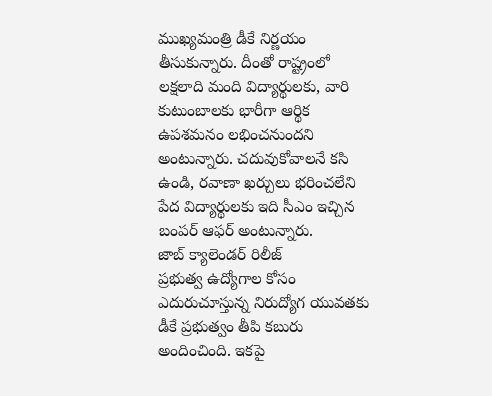ముఖ్యమంత్రి డీకే నిర్ణయం తీసుకున్నారు. దీంతో రాష్ట్రంలో లక్షలాది మంది విద్యార్థులకు, వారి కుటుంబాలకు భారీగా ఆర్థిక ఉపశమనం లభించనుందని అంటున్నారు. చదువుకోవాలనే కసి ఉండి, రవాణా ఖర్చులు భరించలేని పేద విద్యార్థులకు ఇది సీఎం ఇచ్చిన బంపర్ ఆఫర్ అంటున్నారు.
జాబ్ క్యాలెండర్ రిలీజ్
ప్రభుత్వ ఉద్యోగాల కోసం ఎదురుచూస్తున్న నిరుద్యోగ యువతకు డీకే ప్రభుత్వం తీపి కబురు అందించింది. ఇకపై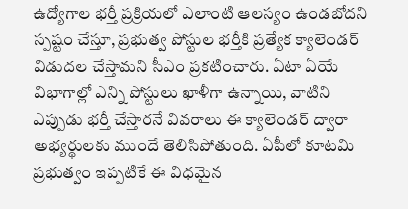ఉద్యోగాల భర్తీ ప్రక్రియలో ఎలాంటి ఆలస్యం ఉండబోదని స్పష్టం చేస్తూ, ప్రభుత్వ పోస్టుల భర్తీకి ప్రత్యేక క్యాలెండర్ విడుదల చేస్తామని సీఎం ప్రకటించారు. ఏటా ఏయే విభాగాల్లో ఎన్ని పోస్టులు ఖాళీగా ఉన్నాయి, వాటిని ఎప్పుడు భర్తీ చేస్తారనే వివరాలు ఈ క్యాలెండర్ ద్వారా అభ్యర్థులకు ముందే తెలిసిపోతుంది. ఏపీలో కూటమి ప్రభుత్వం ఇప్పటికే ఈ విధమైన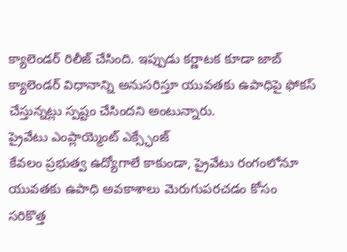క్యాలెండర్ రిలీజ్ చేసింది. ఇప్పుడు కర్ణాటక కూడా జాబ్ క్యాలెండర్ విధానాన్ని అనుసరిస్తూ యువతకు ఉపాధిపై ఫోకస్ చేస్తున్నట్లు స్పష్టం చేసిందని అంటున్నారు.
ప్రైవేటు ఎంప్లాయ్మెంట్ ఎక్స్ఛేంజ్
కేవలం ప్రభుత్వ ఉద్యోగాలే కాకుండా, ప్రైవేటు రంగంలోనూ యువతకు ఉపాధి అవకాశాలు మెరుగుపరచడం కోసం సరికొత్త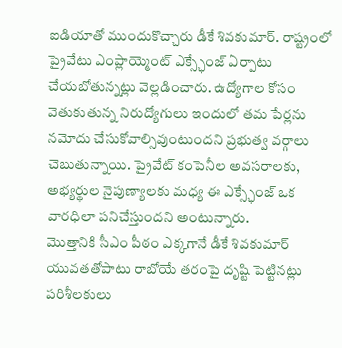ఐడియాతో ముందుకొచ్చారు డీకే శివకుమార్. రాష్ట్రంలో ప్రైవేటు ఎంప్లాయ్మెంట్ ఎక్స్ఛేంజ్ ఏర్పాటు చేయబోతున్నట్లు వెల్లడించారు. ఉద్యోగాల కోసం వెతుకుతున్న నిరుద్యోగులు ఇందులో తమ పేర్లను నమోదు చేసుకోవాల్సివుంటుందని ప్రభుత్వ వర్గాలు చెబుతున్నాయి. ప్రైవేట్ కంపెనీల అవసరాలకు, అభ్యర్థుల నైపుణ్యాలకు మధ్య ఈ ఎక్స్ఛేంజ్ ఒక వారధిలా పనిచేస్తుందని అంటున్నారు.
మొత్తానికి సీఎం పీఠం ఎక్కగానే డీకే శివకుమార్ యువతతోపాటు రాబోయే తరంపై దృష్టి పెట్టినట్లు పరిశీలకులు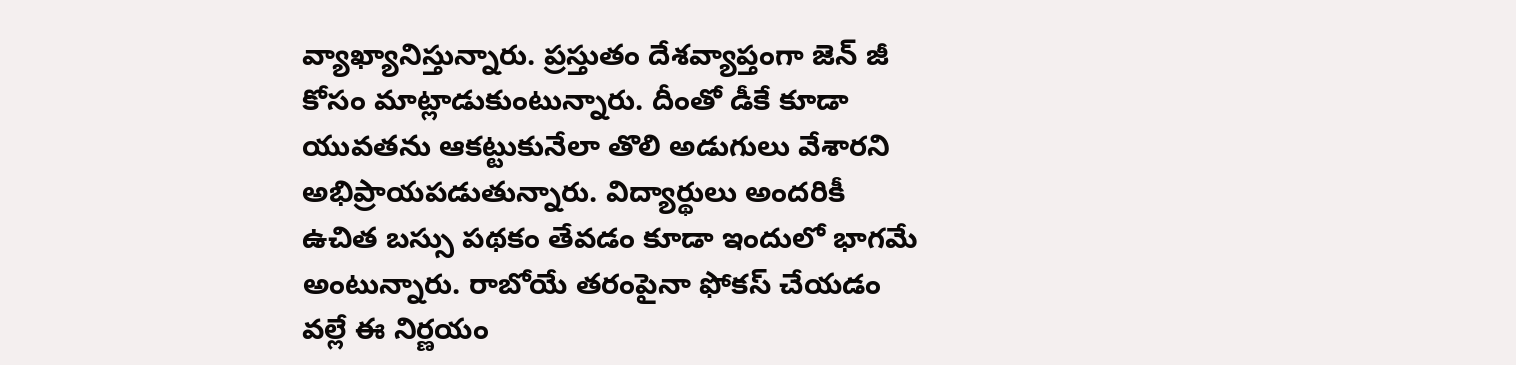వ్యాఖ్యానిస్తున్నారు. ప్రస్తుతం దేశవ్యాప్తంగా జెన్ జీ కోసం మాట్లాడుకుంటున్నారు. దీంతో డీకే కూడా యువతను ఆకట్టుకునేలా తొలి అడుగులు వేశారని అభిప్రాయపడుతున్నారు. విద్యార్థులు అందరికీ ఉచిత బస్సు పథకం తేవడం కూడా ఇందులో భాగమే అంటున్నారు. రాబోయే తరంపైనా ఫోకస్ చేయడం వల్లే ఈ నిర్ణయం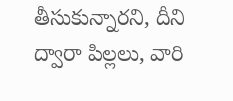తీసుకున్నారని, దీని ద్వారా పిల్లలు, వారి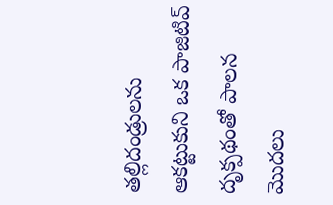తల్లిదండ్రులను ఆకట్టుకుని ఒక పాజిటివ్ దృక్పథంతో పాలన మొదలు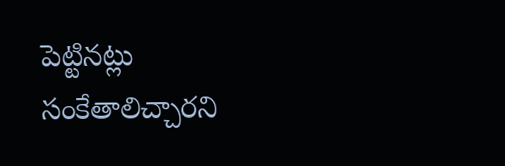పెట్టినట్లు సంకేతాలిచ్చారని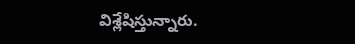విశ్లేషిస్తున్నారు.